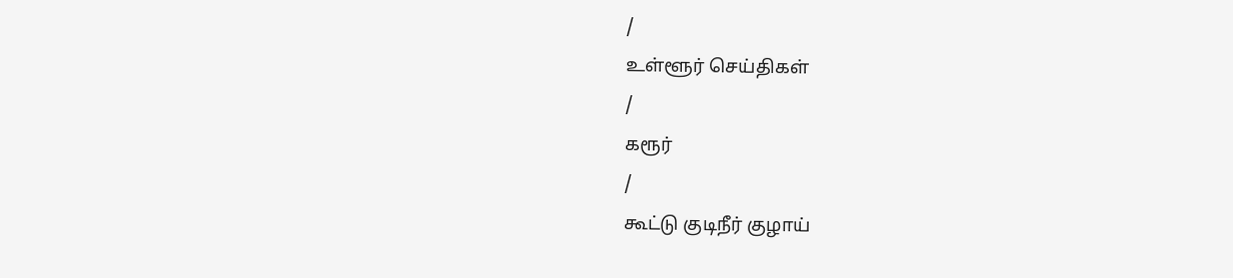/
உள்ளூர் செய்திகள்
/
கரூர்
/
கூட்டு குடிநீர் குழாய்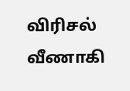விரிசல் வீணாகி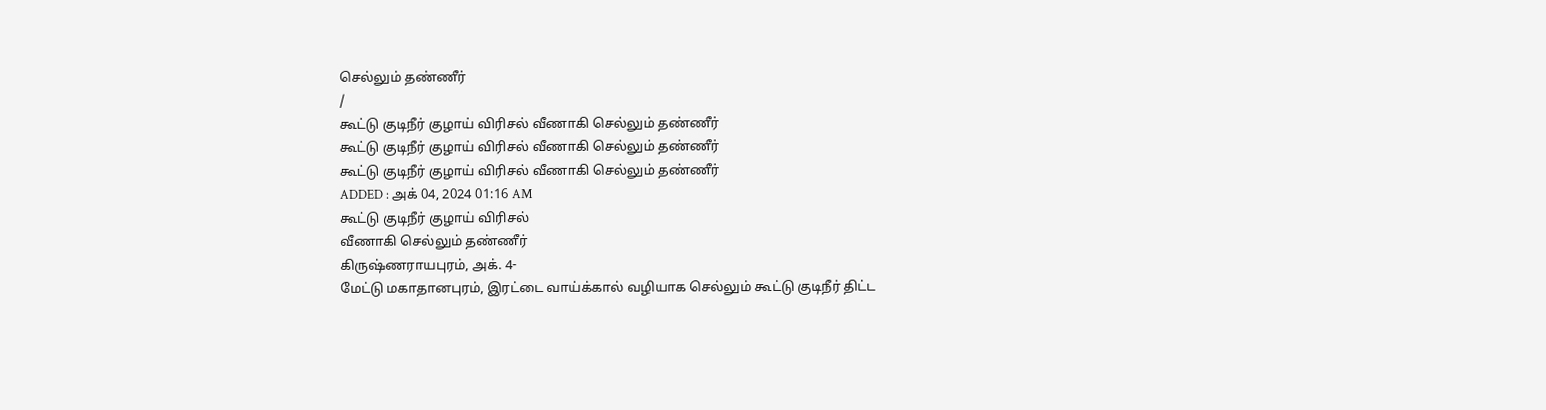செல்லும் தண்ணீர்
/
கூட்டு குடிநீர் குழாய் விரிசல் வீணாகி செல்லும் தண்ணீர்
கூட்டு குடிநீர் குழாய் விரிசல் வீணாகி செல்லும் தண்ணீர்
கூட்டு குடிநீர் குழாய் விரிசல் வீணாகி செல்லும் தண்ணீர்
ADDED : அக் 04, 2024 01:16 AM
கூட்டு குடிநீர் குழாய் விரிசல்
வீணாகி செல்லும் தண்ணீர்
கிருஷ்ணராயபுரம், அக். 4-
மேட்டு மகாதானபுரம், இரட்டை வாய்க்கால் வழியாக செல்லும் கூட்டு குடிநீர் திட்ட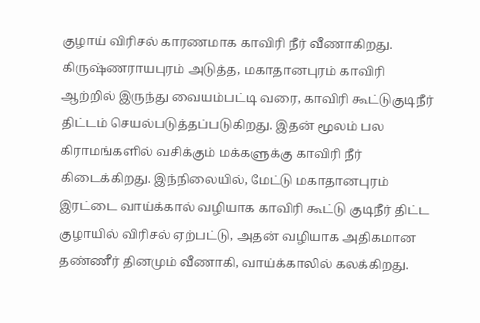குழாய் விரிசல் காரணமாக காவிரி நீர் வீணாகிறது.
கிருஷ்ணராயபுரம் அடுத்த, மகாதானபுரம் காவிரி ஆற்றில் இருந்து வையம்பட்டி வரை, காவிரி கூட்டுகுடிநீர் திட்டம் செயல்படுத்தப்படுகிறது. இதன் மூலம் பல கிராமங்களில் வசிக்கும் மக்களுக்கு காவிரி நீர் கிடைக்கிறது. இந்நிலையில், மேட்டு மகாதானபுரம் இரட்டை வாய்க்கால் வழியாக காவிரி கூட்டு குடிநீர் திட்ட குழாயில் விரிசல் ஏற்பட்டு, அதன் வழியாக அதிகமான தண்ணீர் தினமும் வீணாகி, வாய்க்காலில் கலக்கிறது.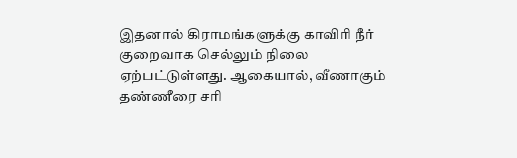இதனால் கிராமங்களுக்கு காவிரி நீர் குறைவாக செல்லும் நிலை ஏற்பட்டுள்ளது. ஆகையால், வீணாகும் தண்ணீரை சரி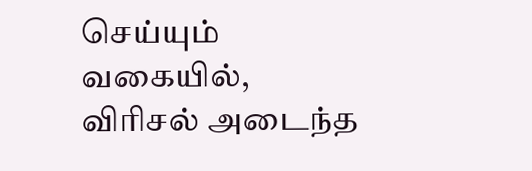செய்யும் வகையில், விரிசல் அடைந்த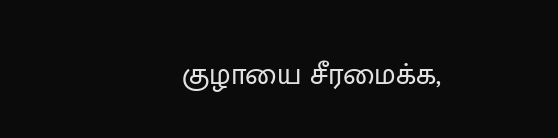குழாயை சீரமைக்க,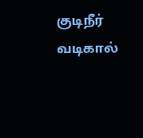குடிநீர் வடிகால்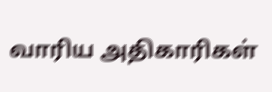வாரிய அதிகாரிகள்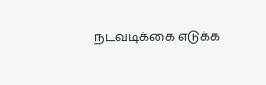நடவடிக்கை எடுக்க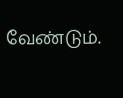வேண்டும்.